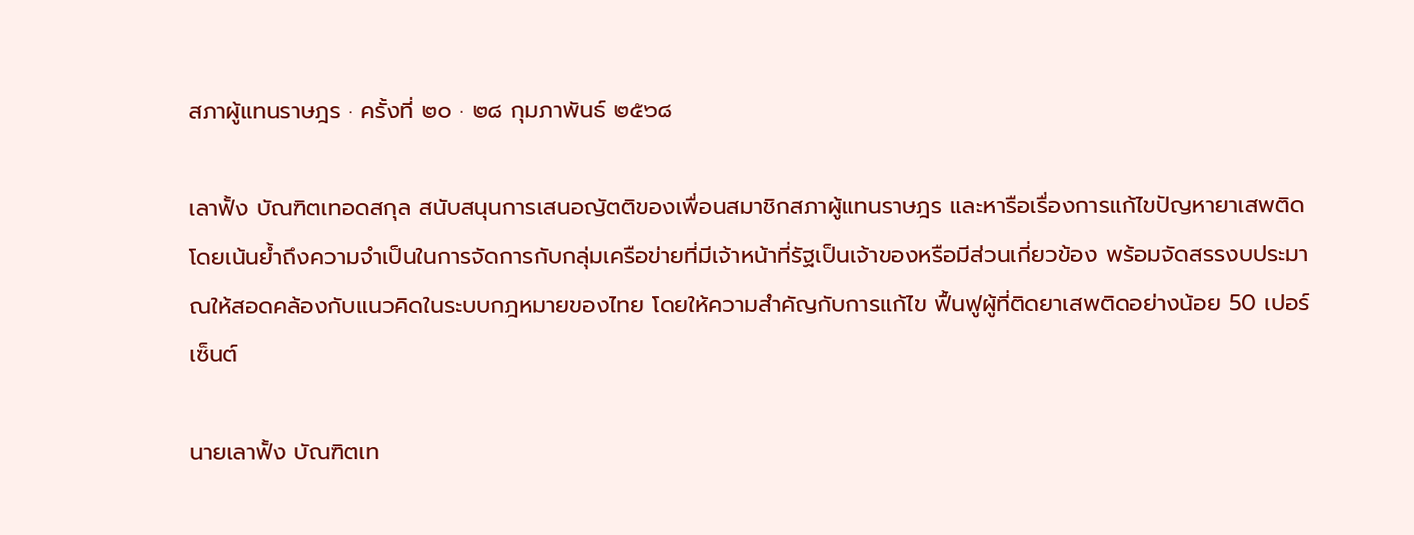สภาผู้แทนราษฎร · ครั้งที่ ๒๐ · ๒๘ กุมภาพันธ์ ๒๕๖๘

เลาฟั้ง บัณฑิตเทอดสกุล สนับสนุนการเสนอญัตติของเพื่อนสมาชิกสภาผู้แทนราษฎร และหารือเรื่องการแก้ไขปัญหายาเสพติด โดยเน้นย้ำถึงความจำเป็นในการจัดการกับกลุ่มเครือข่ายที่มีเจ้าหน้าที่รัฐเป็นเจ้าของหรือมีส่วนเกี่ยวข้อง พร้อมจัดสรรงบประมาณให้สอดคล้องกับแนวคิดในระบบกฎหมายของไทย โดยให้ความสำคัญกับการแก้ไข ฟื้นฟูผู้ที่ติดยาเสพติดอย่างน้อย 50 เปอร์เซ็นต์

นายเลาฟั้ง บัณฑิตเท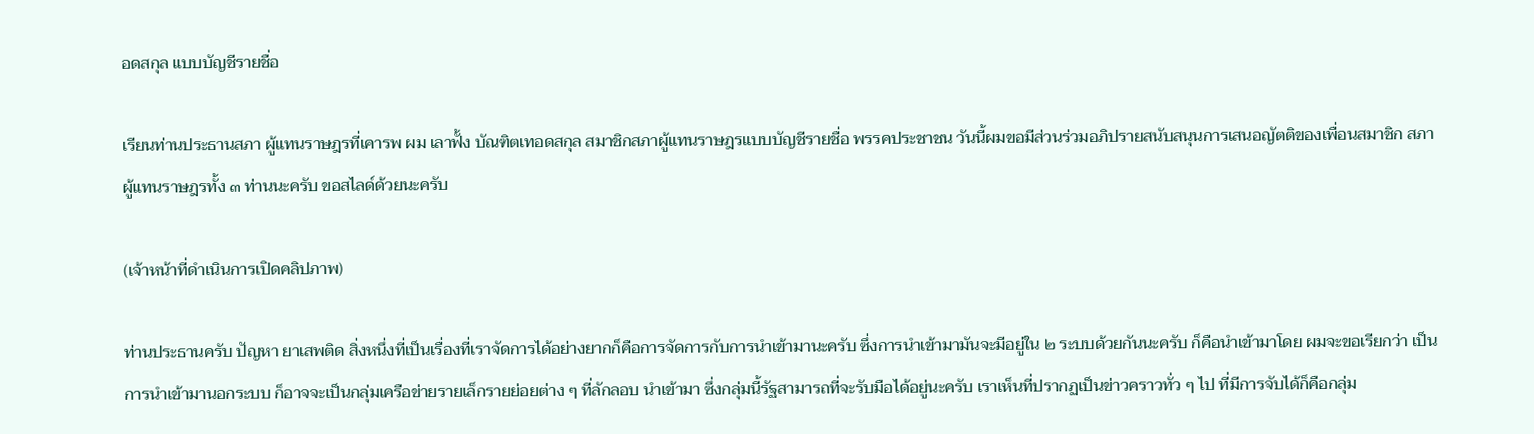อดสกุล แบบบัญชีรายชื่อ

เรียนท่านประธานสภา ผู้แทนราษฎรที่เคารพ ผม เลาฟั้ง บัณฑิตเทอดสกุล สมาชิกสภาผู้แทนราษฎรแบบบัญชีรายชื่อ พรรคประชาชน วันนี้ผมขอมีส่วนร่วมอภิปรายสนับสนุนการเสนอญัตติของเพื่อนสมาชิก สภาผู้แทนราษฎรทั้ง ๓ ท่านนะครับ ขอสไลด์ด้วยนะครับ

(เจ้าหน้าที่ดำเนินการเปิดคลิปภาพ)

ท่านประธานครับ ปัญหา ยาเสพติด สิ่งหนึ่งที่เป็นเรื่องที่เราจัดการได้อย่างยากก็คือการจัดการกับการนำเข้ามานะครับ ซึ่งการนำเข้ามามันจะมีอยู่ใน ๒ ระบบด้วยกันนะครับ ก็คือนำเข้ามาโดย ผมจะขอเรียกว่า เป็นการนำเข้ามานอกระบบ ก็อาจจะเป็นกลุ่มเครือข่ายรายเล็กรายย่อยต่าง ๆ ที่ลักลอบ นำเข้ามา ซึ่งกลุ่มนี้รัฐสามารถที่จะรับมือได้อยู่นะครับ เราเห็นที่ปรากฏเป็นข่าวคราวทั่ว ๆ ไป ที่มีการจับได้ก็คือกลุ่ม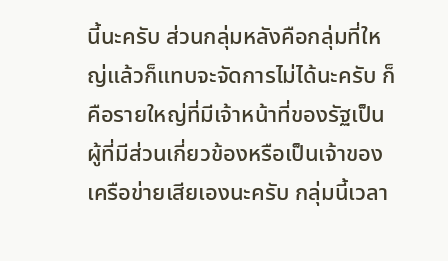นี้นะครับ ส่วนกลุ่มหลังคือกลุ่มที่ใหญ่แล้วก็แทบจะจัดการไม่ได้นะครับ ก็คือรายใหญ่ที่มีเจ้าหน้าที่ของรัฐเป็นผู้ที่มีส่วนเกี่ยวข้องหรือเป็นเจ้าของเครือข่ายเสียเองนะครับ กลุ่มนี้เวลา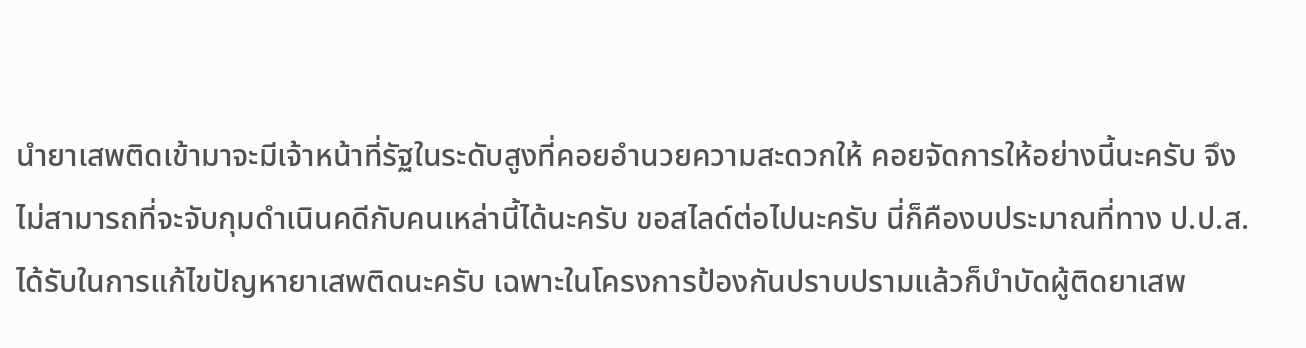นำยาเสพติดเข้ามาจะมีเจ้าหน้าที่รัฐในระดับสูงที่คอยอำนวยความสะดวกให้ คอยจัดการให้อย่างนี้นะครับ จึงไม่สามารถที่จะจับกุมดำเนินคดีกับคนเหล่านี้ได้นะครับ ขอสไลด์ต่อไปนะครับ นี่ก็คืองบประมาณที่ทาง ป.ป.ส. ได้รับในการแก้ไขปัญหายาเสพติดนะครับ เฉพาะในโครงการป้องกันปราบปรามแล้วก็บำบัดผู้ติดยาเสพ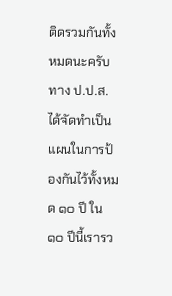ติดรวมกันทั้งหมดนะครับ ทาง ป.ป.ส. ได้จัดทำเป็นแผนในการป้องกันไว้ทั้งหมด ๑๐ ปี ใน ๑๐ ปีนี้เรารว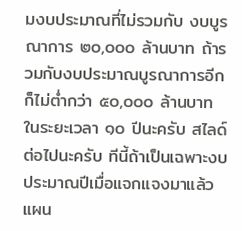มงบประมาณที่ไม่รวมกับ งบบูรณาการ ๒๐,๐๐๐ ล้านบาท ถ้ารวมกับงบประมาณบูรณาการอีกก็ไม่ต่ำกว่า ๕๐,๐๐๐ ล้านบาท ในระยะเวลา ๑๐ ปีนะครับ สไลด์ต่อไปนะครับ ทีนี้ถ้าเป็นเฉพาะงบประมาณปีเมื่อแจกแจงมาแล้วแผน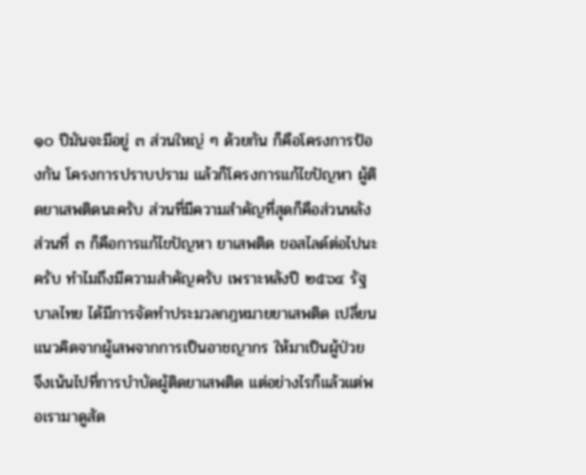๑๐ ปีมันจะมีอยู่ ๓ ส่วนใหญ่ ๆ ด้วยกัน ก็คือโครงการป้องกัน โครงการปราบปราม แล้วก็โครงการแก้ไขปัญหา ผู้ติดยาเสพติดนะครับ ส่วนที่มีความสำคัญที่สุดก็คือส่วนหลัง ส่วนที่ ๓ ก็คือการแก้ไขปัญหา ยาเสพติด ขอสไลด์ต่อไปนะครับ ทำไมถึงมีความสำคัญครับ เพราะหลังปี ๒๕๖๔ รัฐบาลไทย ได้มีการจัดทำประมวลกฎหมายยาเสพติด เปลี่ยนแนวคิดจากผู้เสพจากการเป็นอาชญากร ให้มาเป็นผู้ป่วย จึงเน้นไปที่การบำบัดผู้ติดยาเสพติด แต่อย่างไรก็แล้วแต่พอเรามาดูสัด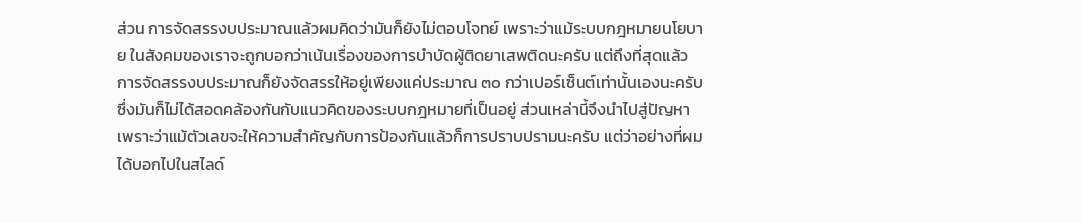ส่วน การจัดสรรงบประมาณแล้วผมคิดว่ามันก็ยังไม่ตอบโจทย์ เพราะว่าแม้ระบบกฎหมายนโยบาย ในสังคมของเราจะถูกบอกว่าเน้นเรื่องของการบำบัดผู้ติดยาเสพติดนะครับ แต่ถึงที่สุดแล้ว การจัดสรรงบประมาณก็ยังจัดสรรให้อยู่เพียงแค่ประมาณ ๓๐ กว่าเปอร์เซ็นต์เท่านั้นเองนะครับ ซึ่งมันก็ไม่ได้สอดคล้องกันกับแนวคิดของระบบกฎหมายที่เป็นอยู่ ส่วนเหล่านี้จึงนำไปสู่ปัญหา เพราะว่าแม้ตัวเลขจะให้ความสำคัญกับการป้องกันแล้วก็การปราบปรามนะครับ แต่ว่าอย่างที่ผม ได้บอกไปในสไลด์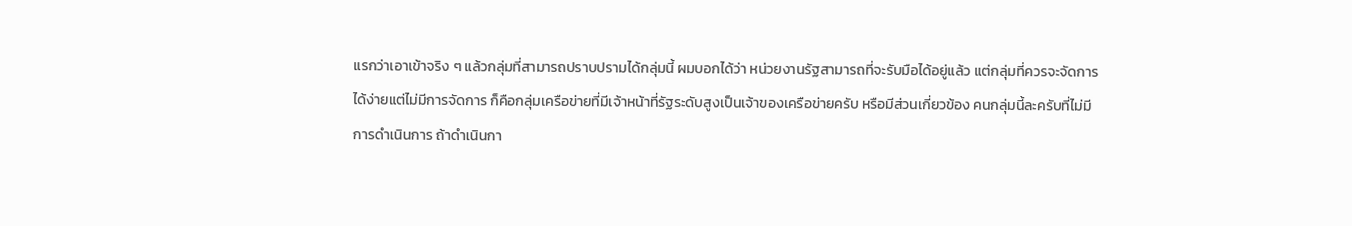แรกว่าเอาเข้าจริง ๆ แล้วกลุ่มที่สามารถปราบปรามได้กลุ่มนี้ ผมบอกได้ว่า หน่วยงานรัฐสามารถที่จะรับมือได้อยู่แล้ว แต่กลุ่มที่ควรจะจัดการได้ง่ายแต่ไม่มีการจัดการ ก็คือกลุ่มเครือข่ายที่มีเจ้าหน้าที่รัฐระดับสูงเป็นเจ้าของเครือข่ายครับ หรือมีส่วนเกี่ยวข้อง คนกลุ่มนี้ละครับที่ไม่มีการดำเนินการ ถ้าดำเนินกา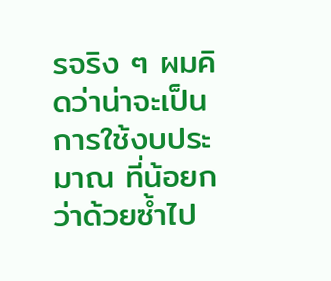รจริง ๆ ผมคิดว่าน่าจะเป็นการใช้งบประมาณ ที่น้อยกว่าด้วยซ้ำไป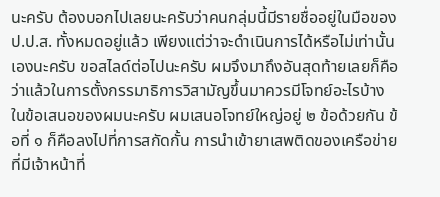นะครับ ต้องบอกไปเลยนะครับว่าคนกลุ่มนี้มีรายชื่ออยู่ในมือของ ป.ป.ส. ทั้งหมดอยู่แล้ว เพียงแต่ว่าจะดำเนินการได้หรือไม่เท่านั้นเองนะครับ ขอสไลด์ต่อไปนะครับ ผมจึงมาถึงอันสุดท้ายเลยก็คือว่าแล้วในการตั้งกรรมาธิการวิสามัญขึ้นมาควรมีโจทย์อะไรบ้าง ในข้อเสนอของผมนะครับ ผมเสนอโจทย์ใหญ่อยู่ ๒ ข้อด้วยกัน ข้อที่ ๑ ก็คือลงไปที่การสกัดกั้น การนำเข้ายาเสพติดของเครือข่ายที่มีเจ้าหน้าที่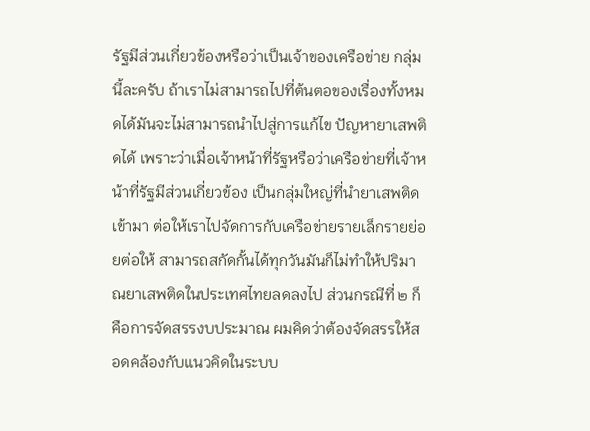รัฐมีส่วนเกี่ยวข้องหรือว่าเป็นเจ้าของเครือข่าย กลุ่มนี้ละครับ ถ้าเราไม่สามารถไปที่ต้นตอของเรื่องทั้งหมดได้มันจะไม่สามารถนำไปสู่การแก้ไข ปัญหายาเสพติดได้ เพราะว่าเมื่อเจ้าหน้าที่รัฐหรือว่าเครือข่ายที่เจ้าหน้าที่รัฐมีส่วนเกี่ยวข้อง เป็นกลุ่มใหญ่ที่นำยาเสพติดเข้ามา ต่อให้เราไปจัดการกับเครือข่ายรายเล็กรายย่อยต่อให้ สามารถสกัดกั้นได้ทุกวันมันก็ไม่ทำให้ปริมาณยาเสพติดในประเทศไทยลดลงไป ส่วนกรณีที่ ๒ ก็คือการจัดสรรงบประมาณ ผมคิดว่าต้องจัดสรรให้สอดคล้องกับแนวคิดในระบบ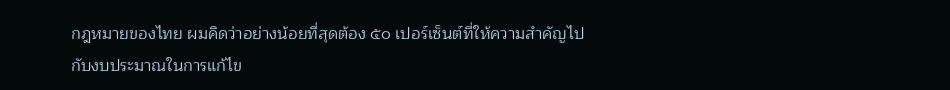กฎหมายของไทย ผมคิดว่าอย่างน้อยที่สุดต้อง ๕๐ เปอร์เซ็นต์ที่ให้ความสำคัญไปกับงบประมาณในการแก้ไข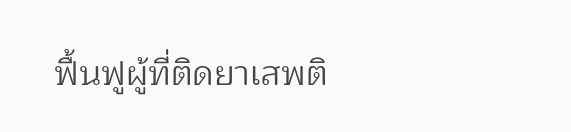ฟื้นฟูผู้ที่ติดยาเสพติ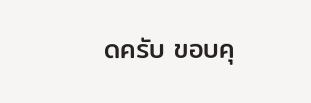ดครับ ขอบคุ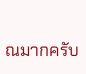ณมากครับ